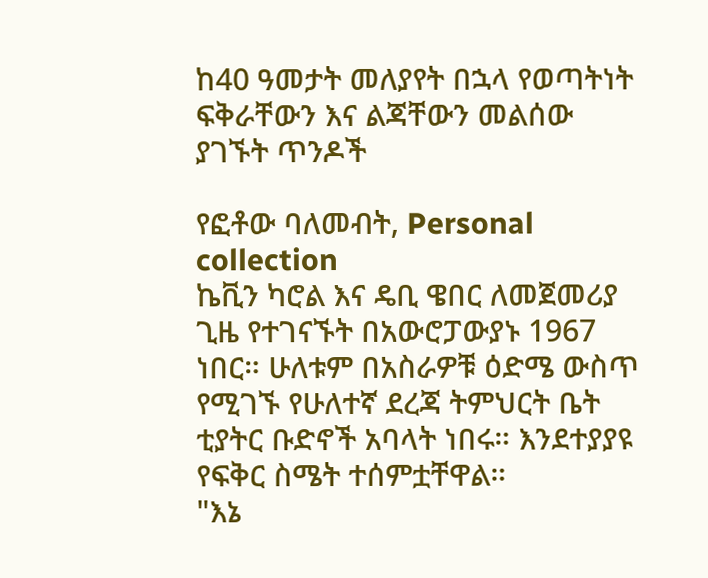ከ40 ዓመታት መለያየት በኋላ የወጣትነት ፍቅራቸውን እና ልጃቸውን መልሰው ያገኙት ጥንዶች

የፎቶው ባለመብት, Personal collection
ኬቪን ካሮል እና ዴቢ ዌበር ለመጀመሪያ ጊዜ የተገናኙት በአውሮፓውያኑ 1967 ነበር። ሁለቱም በአስራዎቹ ዕድሜ ውስጥ የሚገኙ የሁለተኛ ደረጃ ትምህርት ቤት ቲያትር ቡድኖች አባላት ነበሩ። እንደተያያዩ የፍቅር ስሜት ተሰምቷቸዋል።
"እኔ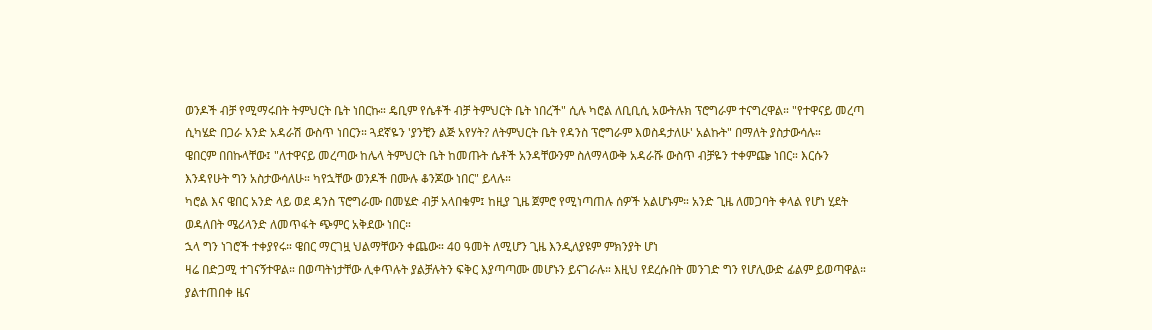ወንዶች ብቻ የሚማሩበት ትምህርት ቤት ነበርኩ። ዴቢም የሴቶች ብቻ ትምህርት ቤት ነበረች" ሲሉ ካሮል ለቢቢሲ አውትሉክ ፕሮግራም ተናግረዋል። "የተዋናይ መረጣ ሲካሄድ በጋራ አንድ አዳራሽ ውስጥ ነበርን። ጓደኛዬን 'ያንቺን ልጅ አየሃት? ለትምህርት ቤት የዳንስ ፕሮግራም እወስዳታለሁ' አልኩት" በማለት ያስታውሳሉ።
ዌበርም በበኩላቸው፤ "ለተዋናይ መረጣው ከሌላ ትምህርት ቤት ከመጡት ሴቶች አንዳቸውንም ስለማላውቅ አዳራሹ ውስጥ ብቻዬን ተቀምጬ ነበር። እርሱን እንዳየሁት ግን አስታውሳለሁ። ካየኋቸው ወንዶች በሙሉ ቆንጆው ነበር" ይላሉ።
ካሮል እና ዌበር አንድ ላይ ወደ ዳንስ ፕሮግራሙ በመሄድ ብቻ አላበቁም፤ ከዚያ ጊዜ ጀምሮ የሚነጣጠሉ ሰዎች አልሆኑም። አንድ ጊዜ ለመጋባት ቀላል የሆነ ሂደት ወዳለበት ሜሪላንድ ለመጥፋት ጭምር አቅደው ነበር።
ኋላ ግን ነገሮች ተቀያየሩ። ዌበር ማርገዟ ህልማቸውን ቀጨው። 40 ዓመት ለሚሆን ጊዜ እንዲለያዩም ምክንያት ሆነ
ዛሬ በድጋሚ ተገናኝተዋል። በወጣትነታቸው ሊቀጥሉት ያልቻሉትን ፍቅር እያጣጣሙ መሆኑን ይናገራሉ። እዚህ የደረሱበት መንገድ ግን የሆሊውድ ፊልም ይወጣዋል።
ያልተጠበቀ ዜና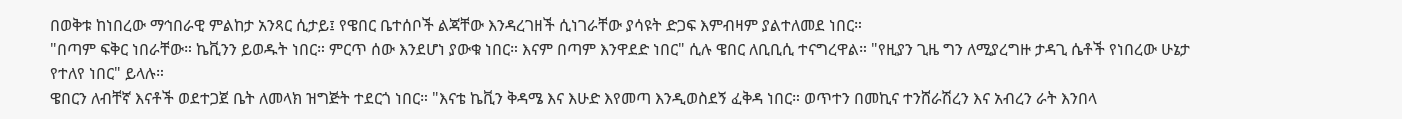በወቅቱ ከነበረው ማኅበራዊ ምልከታ አንጻር ሲታይ፤ የዌበር ቤተሰቦች ልጃቸው እንዳረገዘች ሲነገራቸው ያሳዩት ድጋፍ እምብዛም ያልተለመደ ነበር።
"በጣም ፍቅር ነበራቸው። ኬቪንን ይወዱት ነበር። ምርጥ ሰው እንደሆነ ያውቁ ነበር። እናም በጣም እንዋደድ ነበር" ሲሉ ዌበር ለቢቢሲ ተናግረዋል። "የዚያን ጊዜ ግን ለሚያረግዙ ታዳጊ ሴቶች የነበረው ሁኔታ የተለየ ነበር" ይላሉ።
ዌበርን ለብቸኛ እናቶች ወደተጋጀ ቤት ለመላክ ዝግጅት ተደርጎ ነበር። "እናቴ ኬቪን ቅዳሜ እና እሁድ እየመጣ እንዲወስደኝ ፈቅዳ ነበር። ወጥተን በመኪና ተንሸራሽረን እና አብረን ራት እንበላ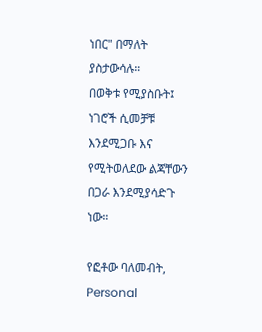ነበር" በማለት ያስታውሳሉ።
በወቅቱ የሚያስቡት፤ ነገሮች ሲመቻቹ እንደሚጋቡ እና የሚትወለደው ልጃቸውን በጋራ እንደሚያሳድጉ ነው።

የፎቶው ባለመብት, Personal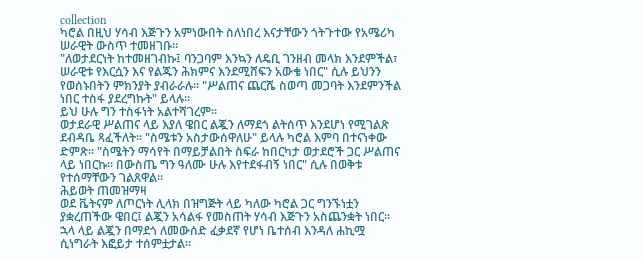collection
ካሮል በዚህ ሃሳብ እጅጉን አምነውበት ስለነበረ እናታቸውን ጎትጉተው የአሜሪካ ሠራዊት ውስጥ ተመዘገቡ።
"ለወታደርነት ከተመዘገብኩ፤ ባንጋባም እንኳን ለዴቢ ገንዘብ መላክ እንደምችል፣ ሠራዊቱ የእርሷን እና የልጁን ሕክምና እንደሚሸፍን አውቄ ነበር" ሲሉ ይህንን የወሰኑበትን ምክንያት ያብራራሉ። "ሥልጠና ጨርሼ ስወጣ መጋባት እንደምንችል ነበር ተስፋ ያደረግኩት" ይላሉ።
ይህ ሁሉ ግን ተስፋነት አልተሻገረም።
ወታደራዊ ሥልጠና ላይ እያለ ዌበር ልጇን ለማደጎ ልትሰጥ እንደሆነ የሚገልጽ ደብዳቤ ጻፈችለት። "ስሜቱን አስታውሰዋለሁ" ይላሉ ካሮል እምባ በተናነቀው ድምጽ። "ስሜትን ማሳየት በማይቻልበት ስፍራ ከበርካታ ወታደሮች ጋር ሥልጠና ላይ ነበርኩ። በውስጤ ግን ዓለሙ ሁሉ እየተደፋብኝ ነበር" ሲሉ በወቅቱ የተሰማቸውን ገልጸዋል።
ሕይወት ጠመዝማዛ
ወደ ቬትናም ለጦርነት ሊላክ በዝግጅት ላይ ካለው ካሮል ጋር ግንኙነቷን ያቋረጠችው ዌበር፤ ልጇን አሳልፋ የመስጠት ሃሳብ እጅጉን አስጨንቋት ነበር። ኋላ ላይ ልጇን በማደጎ ለመውሰድ ፈቃደኛ የሆነ ቤተሰብ እንዳለ ሐኪሟ ሲነግራት እፎይታ ተሰምቷታል።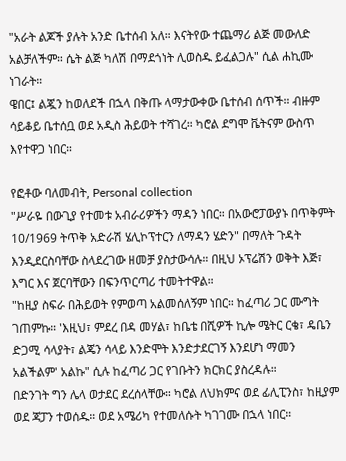"አራት ልጆች ያሉት አንድ ቤተሰብ አለ። እናትየው ተጨማሪ ልጅ መውለድ አልቻለችም። ሴት ልጅ ካለሽ በማደጎነት ሊወስዱ ይፈልጋሉ" ሲል ሐኪሙ ነገራት።
ዌበር፤ ልጇን ከወለደች በኋላ በቅጡ ላማታውቀው ቤተሰብ ሰጥች። ብዙም ሳይቆይ ቤተሰቧ ወደ አዲስ ሕይወት ተሻገረ። ካሮል ደግሞ ቬትናም ውስጥ እየተዋጋ ነበር።

የፎቶው ባለመብት, Personal collection
"ሥራዬ በውጊያ የተመቱ አብራሪዎችን ማዳን ነበር። በአውሮፓውያኑ በጥቅምት 10/1969 ትጥቅ አድራሽ ሄሊኮፕተርን ለማዳን ሄድን" በማለት ጉዳት እንዲደርስባቸው ስላደረገው ዘመቻ ያስታውሳሉ። በዚህ ኦፕሬሽን ወቅት እጅ፣ እግር እና ጀርባቸውን በፍንጥርጣሪ ተመትተዋል።
"ከዚያ ስፍራ በሕይወት የምወጣ አልመሰለኝም ነበር። ከፈጣሪ ጋር ሙግት ገጠምኩ። 'እዚህ፣ ምደረ በዳ መሃል፣ ከቤቴ በሺዎች ኪሎ ሜትር ርቄ፣ ዴቤን ድጋሚ ሳላያት፣ ልጄን ሳላይ እንድሞት እንድታደርገኝ እንደሆነ ማመን አልችልም' አልኩ" ሲሉ ከፈጣሪ ጋር የገቡትን ክርክር ያስረዳሉ።
በድንገት ግን ሌላ ወታደር ደረሰላቸው። ካሮል ለህክምና ወደ ፊሊፒንስ፣ ከዚያም ወደ ጃፓን ተወሰዱ። ወደ አሜሪካ የተመለሱት ካገገሙ በኋላ ነበር።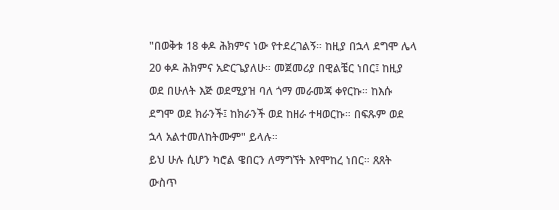"በወቅቱ 18 ቀዶ ሕክምና ነው የተደረገልኝ። ከዚያ በኋላ ደግሞ ሌላ 20 ቀዶ ሕክምና አድርጌያለሁ። መጀመሪያ በዊልቼር ነበር፤ ከዚያ ወደ በሁለት እጅ ወደሚያዝ ባለ ጎማ መራመጃ ቀየርኩ። ከእሱ ደግሞ ወደ ክራንች፤ ከክራንች ወደ ከዘራ ተዛወርኩ። በፍጹም ወደ ኋላ አልተመለከትሙም" ይላሉ።
ይህ ሁሉ ሲሆን ካሮል ዌበርን ለማግኘት እየሞከረ ነበር። ጸጸት ውስጥ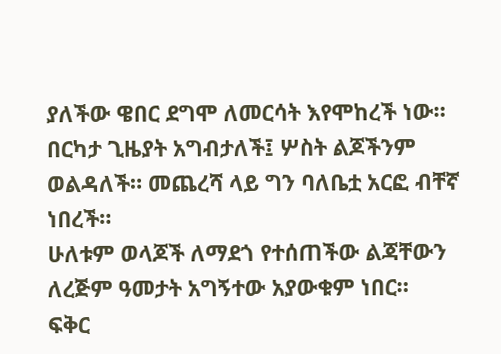ያለችው ዌበር ደግሞ ለመርሳት እየሞከረች ነው። በርካታ ጊዜያት አግብታለች፤ ሦስት ልጆችንም ወልዳለች። መጨረሻ ላይ ግን ባለቤቷ አርፎ ብቸኛ ነበረች።
ሁለቱም ወላጆች ለማደጎ የተሰጠችው ልጃቸውን ለረጅም ዓመታት አግኝተው አያውቁም ነበር።
ፍቅር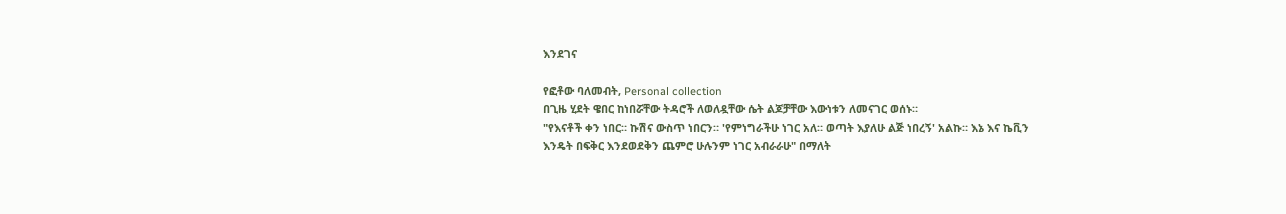እንደገና

የፎቶው ባለመብት, Personal collection
በጊዜ ሂደት ዌበር ከነበሯቸው ትዳሮች ለወለዷቸው ሴት ልጆቻቸው እውነቱን ለመናገር ወሰኑ።
"የእናቶች ቀን ነበር። ኩሽና ውስጥ ነበርን። 'የምነግራችሁ ነገር አለ። ወጣት እያለሁ ልጅ ነበረኝ' አልኩ። እኔ እና ኬቪን እንዴት በፍቅር እንደወደቅን ጨምሮ ሁሉንም ነገር አብራራሁ" በማለት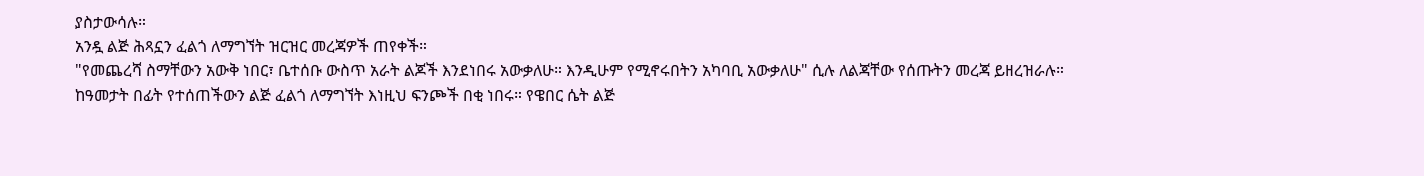ያስታውሳሉ።
አንዷ ልጅ ሕጻኗን ፈልጎ ለማግኘት ዝርዝር መረጃዎች ጠየቀች።
"የመጨረሻ ስማቸውን አውቅ ነበር፣ ቤተሰቡ ውስጥ አራት ልጆች እንደነበሩ አውቃለሁ። እንዲሁም የሚኖሩበትን አካባቢ አውቃለሁ" ሲሉ ለልጃቸው የሰጡትን መረጃ ይዘረዝራሉ።
ከዓመታት በፊት የተሰጠችውን ልጅ ፈልጎ ለማግኘት እነዚህ ፍንጮች በቂ ነበሩ። የዌበር ሴት ልጅ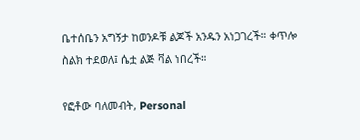ቤተሰቤን አግኝታ ከወንዶቹ ልጆች አንዱን አነጋገረች። ቀጥሎ ስልክ ተደወለ፤ ሴቷ ልጅ ቫል ነበረች።

የፎቶው ባለመብት, Personal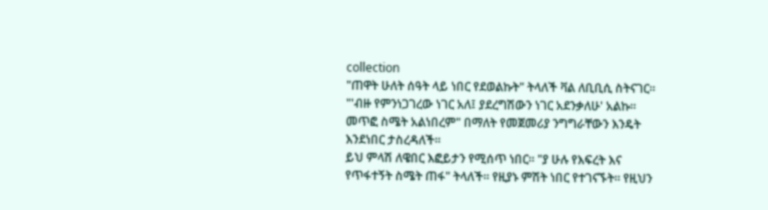collection
"ጠዋት ሁለት ሰዓት ላይ ነበር የደወልኩት" ትላለች ቫል ለቢቢሲ ስትናገር። "'ብዙ የምንነጋገረው ነገር አለ፤ ያደረግሽውን ነገር አደንቃለሁ' አልኩ። መጥፎ ስሜት አልነበረም" በማለት የመጀመሪያ ንግግራቸውን እንዴት እንደነበር ታስረዳለች።
ይህ ምላሽ ለዌበር እፎይታን የሚሰጥ ነበር። "ያ ሁሉ የእፍረት እና የጥፋተኝት ስሜት ጠፋ" ትላለች። የዚያኑ ምሽት ነበር የተገናኙት። የዚህን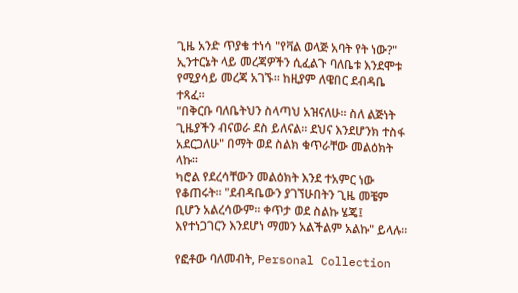ጊዜ አንድ ጥያቄ ተነሳ "የቫል ወላጅ አባት የት ነው?"
ኢንተርኔት ላይ መረጃዎችን ሲፈልጉ ባለቤቱ እንደሞቱ የሚያሳይ መረጃ አገኙ። ከዚያም ለዌበር ደብዳቤ ተጻፈ።
"በቅርቡ ባለቤትህን ስላጣህ አዝናለሁ። ስለ ልጅነት ጊዜያችን ብናወራ ደስ ይለናል። ደህና እንደሆንክ ተስፋ አደርጋለሁ" በማት ወደ ስልክ ቁጥራቸው መልዕክት ላኩ።
ካሮል የደረሳቸውን መልዕክት እንደ ተአምር ነው የቆጠሩት። "ደብዳቤውን ያገኘሁበትን ጊዜ መቼም ቢሆን አልረሳውም። ቀጥታ ወደ ስልኩ ሄጄ፤ እየተነጋገርን እንደሆነ ማመን አልችልም አልኩ" ይላሉ።

የፎቶው ባለመብት, Personal Collection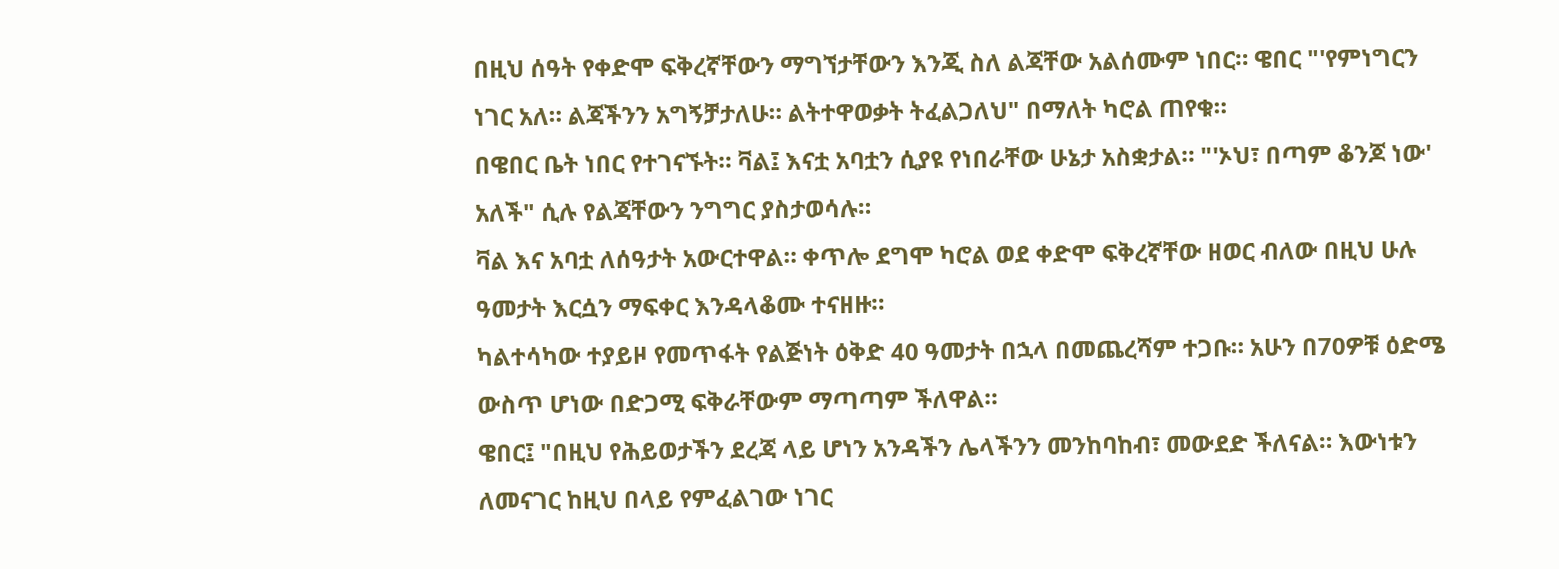በዚህ ሰዓት የቀድሞ ፍቅረኛቸውን ማግኘታቸውን እንጂ ስለ ልጃቸው አልሰሙም ነበር። ዌበር "'የምነግርን ነገር አለ። ልጃችንን አግኝቻታለሁ። ልትተዋወቃት ትፈልጋለህ" በማለት ካሮል ጠየቁ።
በዌበር ቤት ነበር የተገናኙት። ቫል፤ እናቷ አባቷን ሲያዩ የነበራቸው ሁኔታ አስቋታል። "'ኦህ፣ በጣም ቆንጆ ነው' አለች" ሲሉ የልጃቸውን ንግግር ያስታወሳሉ።
ቫል እና አባቷ ለሰዓታት አውርተዋል። ቀጥሎ ደግሞ ካሮል ወደ ቀድሞ ፍቅረኛቸው ዘወር ብለው በዚህ ሁሉ ዓመታት እርሷን ማፍቀር እንዳላቆሙ ተናዘዙ።
ካልተሳካው ተያይዞ የመጥፋት የልጅነት ዕቅድ 40 ዓመታት በኋላ በመጨረሻም ተጋቡ። አሁን በ70ዎቹ ዕድሜ ውስጥ ሆነው በድጋሚ ፍቅራቸውም ማጣጣም ችለዋል።
ዌበር፤ "በዚህ የሕይወታችን ደረጃ ላይ ሆነን አንዳችን ሌላችንን መንከባከብ፣ መውደድ ችለናል። እውነቱን ለመናገር ከዚህ በላይ የምፈልገው ነገር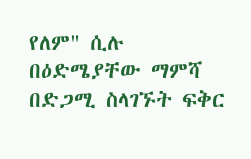የለም" ሲሉ በዕድሜያቸው ማምሻ በድጋሚ ስላገኙት ፍቅር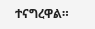ተናግረዋል።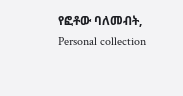የፎቶው ባለመብት, Personal collection